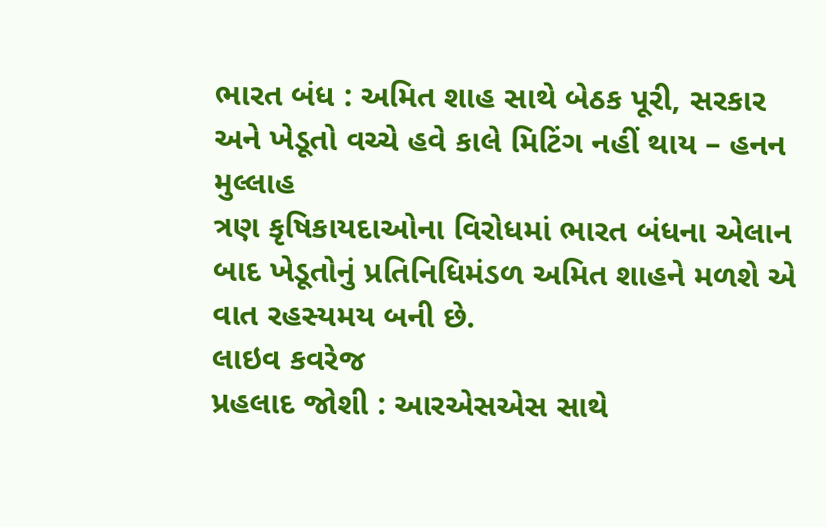ભારત બંધ : અમિત શાહ સાથે બેઠક પૂરી, સરકાર અને ખેડૂતો વચ્ચે હવે કાલે મિટિંગ નહીં થાય – હનન મુલ્લાહ
ત્રણ કૃષિકાયદાઓના વિરોધમાં ભારત બંધના એલાન બાદ ખેડૂતોનું પ્રતિનિધિમંડળ અમિત શાહને મળશે એ વાત રહસ્યમય બની છે.
લાઇવ કવરેજ
પ્રહલાદ જોશી : આરએસએસ સાથે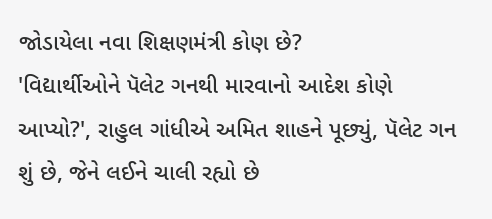જોડાયેલા નવા શિક્ષણમંત્રી કોણ છે?
'વિદ્યાર્થીઓને પૅલેટ ગનથી મારવાનો આદેશ કોણે આપ્યો?', રાહુલ ગાંધીએ અમિત શાહને પૂછ્યું, પૅલેટ ગન શું છે, જેને લઈને ચાલી રહ્યો છે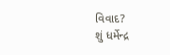વિવાદ?
શું ધર્મેન્દ્ર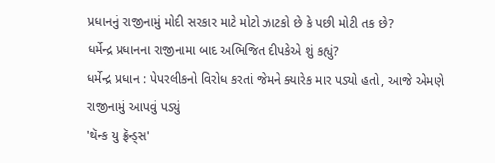પ્રધાનનું રાજીનામું મોદી સરકાર માટે મોટો ઝાટકો છે કે પછી મોટી તક છે?
ધર્મેન્દ્ર પ્રધાનના રાજીનામા બાદ અભિજિત દીપકેએ શું કહ્યું?
ધર્મેન્દ્ર પ્રધાન : પેપરલીકનો વિરોધ કરતાં જેમને ક્યારેક માર પડ્યો હતો, આજે એમણે રાજીનામું આપવું પડ્યું
'થૅન્ક યુ ફ્રૅન્ડ્સ'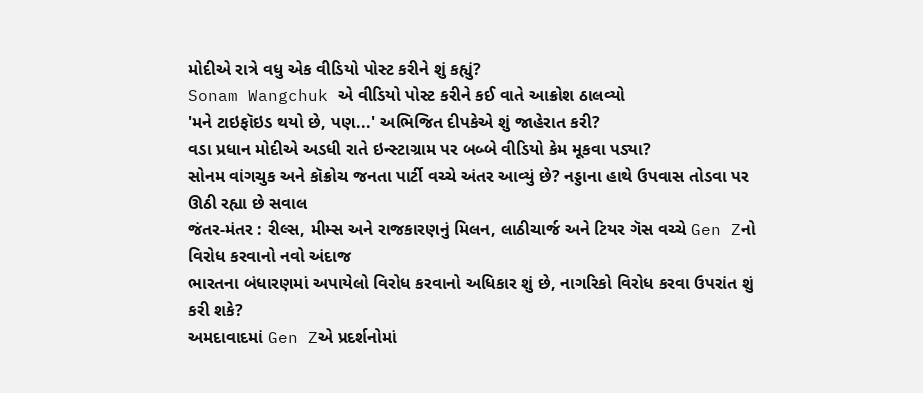મોદીએ રાત્રે વધુ એક વીડિયો પોસ્ટ કરીને શું કહ્યું?
Sonam Wangchuk એ વીડિયો પોસ્ટ કરીને કઈ વાતે આક્રોશ ઠાલવ્યો
'મને ટાઇફૉઇડ થયો છે, પણ...' અભિજિત દીપકેએ શું જાહેરાત કરી?
વડા પ્રધાન મોદીએ અડધી રાતે ઇન્સ્ટાગ્રામ પર બબ્બે વીડિયો કેમ મૂકવા પડ્યા?
સોનમ વાંગચુક અને કૉક્રોચ જનતા પાર્ટી વચ્ચે અંતર આવ્યું છે? નડ્ડાના હાથે ઉપવાસ તોડવા પર ઊઠી રહ્યા છે સવાલ
જંતર-મંતર : રીલ્સ, મીમ્સ અને રાજકારણનું મિલન, લાઠીચાર્જ અને ટિયર ગૅસ વચ્ચે Gen Zનો વિરોધ કરવાનો નવો અંદાજ
ભારતના બંધારણમાં અપાયેલો વિરોધ કરવાનો અધિકાર શું છે, નાગરિકો વિરોધ કરવા ઉપરાંત શું કરી શકે?
અમદાવાદમાં Gen Zએ પ્રદર્શનોમાં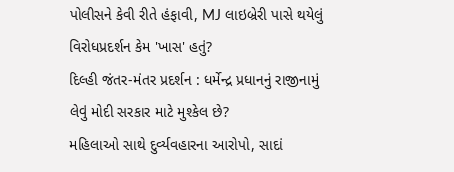પોલીસને કેવી રીતે હંફાવી, MJ લાઇબ્રેરી પાસે થયેલું વિરોધપ્રદર્શન કેમ 'ખાસ' હતું?
દિલ્હી જંતર-મંતર પ્રદર્શન : ધર્મેન્દ્ર પ્રધાનનું રાજીનામું લેવું મોદી સરકાર માટે મુશ્કેલ છે?
મહિલાઓ સાથે દુર્વ્યવહારના આરોપો, સાદાં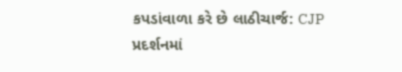કપડાંવાળા કરે છે લાઠીચાર્જ: CJP પ્રદર્શનમાં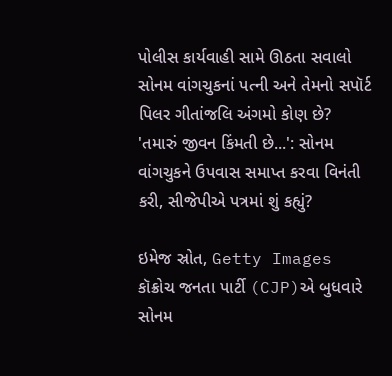પોલીસ કાર્યવાહી સામે ઊઠતા સવાલો
સોનમ વાંગચુકનાં પત્ની અને તેમનો સપૉર્ટ પિલર ગીતાંજલિ અંગમો કોણ છે?
'તમારું જીવન કિંમતી છે...': સોનમ વાંગચુકને ઉપવાસ સમાપ્ત કરવા વિનંતી કરી, સીજેપીએ પત્રમાં શું કહ્યું?

ઇમેજ સ્રોત, Getty Images
કૉક્રોચ જનતા પાર્ટી (CJP)એ બુધવારે સોનમ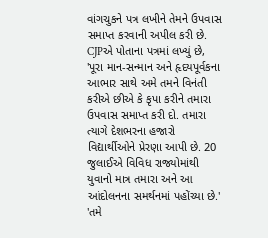વાંગચુકને પત્ર લખીને તેમને ઉપવાસ સમાપ્ત કરવાની અપીલ કરી છે.
CJPએ પોતાના પત્રમાં લખ્યું છે, 'પૂરા માન-સન્માન અને હૃદયપૂર્વકના આભાર સાથે અમે તમને વિનંતી કરીએ છીએ કે કૃપા કરીને તમારા ઉપવાસ સમાપ્ત કરી દો. તમારા ત્યાગે દેશભરના હજારો વિદ્યાર્થીઓને પ્રેરણા આપી છે. 20 જુલાઈએ વિવિધ રાજ્યોમાંથી યુવાનો માત્ર તમારા અને આ આંદોલનના સમર્થનમાં પહોંચ્યા છે.'
'તમે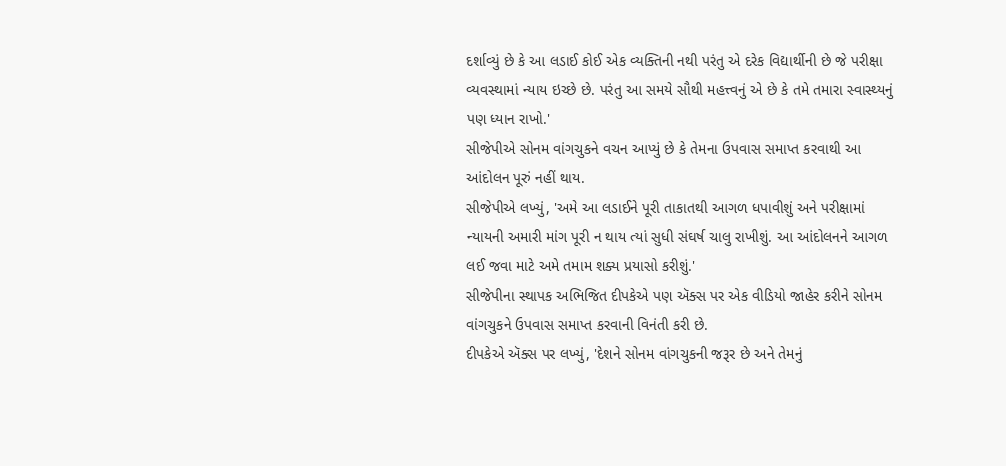દર્શાવ્યું છે કે આ લડાઈ કોઈ એક વ્યક્તિની નથી પરંતુ એ દરેક વિદ્યાર્થીની છે જે પરીક્ષા વ્યવસ્થામાં ન્યાય ઇચ્છે છે. પરંતુ આ સમયે સૌથી મહત્ત્વનું એ છે કે તમે તમારા સ્વાસ્થ્યનું પણ ધ્યાન રાખો.'
સીજેપીએ સોનમ વાંગચુકને વચન આપ્યું છે કે તેમના ઉપવાસ સમાપ્ત કરવાથી આ આંદોલન પૂરું નહીં થાય.
સીજેપીએ લખ્યું, 'અમે આ લડાઈને પૂરી તાકાતથી આગળ ધપાવીશું અને પરીક્ષામાં ન્યાયની અમારી માંગ પૂરી ન થાય ત્યાં સુધી સંઘર્ષ ચાલુ રાખીશું. આ આંદોલનને આગળ લઈ જવા માટે અમે તમામ શક્ય પ્રયાસો કરીશું.'
સીજેપીના સ્થાપક અભિજિત દીપકેએ પણ ઍક્સ પર એક વીડિયો જાહેર કરીને સોનમ વાંગચુકને ઉપવાસ સમાપ્ત કરવાની વિનંતી કરી છે.
દીપકેએ ઍક્સ પર લખ્યું, 'દેશને સોનમ વાંગચુકની જરૂર છે અને તેમનું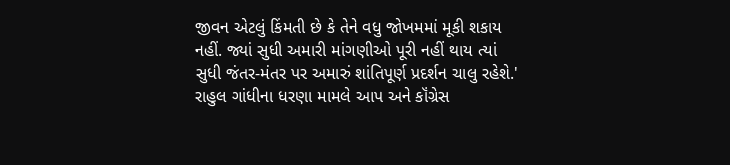જીવન એટલું કિંમતી છે કે તેને વધુ જોખમમાં મૂકી શકાય નહીં. જ્યાં સુધી અમારી માંગણીઓ પૂરી નહીં થાય ત્યાં સુધી જંતર-મંતર પર અમારું શાંતિપૂર્ણ પ્રદર્શન ચાલુ રહેશે.'
રાહુલ ગાંધીના ધરણા મામલે આપ અને કૉંગ્રેસ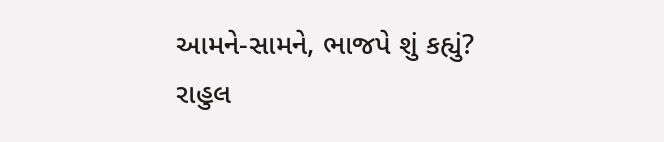આમને-સામને, ભાજપે શું કહ્યું?
રાહુલ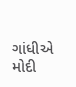ગાંધીએ મોદી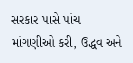સરકાર પાસે પાંચ માંગણીઓ કરી, ઉદ્ધવ અને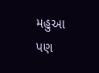મહુઆ પણ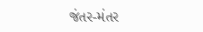જંતર-મંતર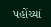પહોંચ્યાં